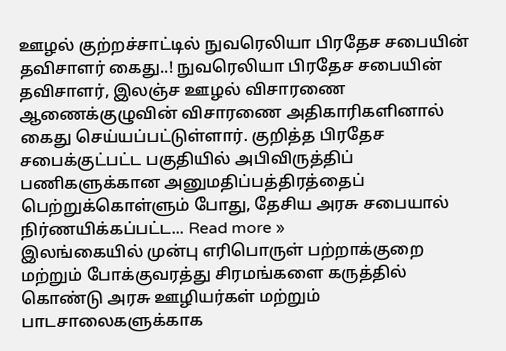ஊழல் குற்றச்சாட்டில் நுவரெலியா பிரதேச சபையின் தவிசாளர் கைது..! நுவரெலியா பிரதேச சபையின் தவிசாளர், இலஞ்ச ஊழல் விசாரணை ஆணைக்குழுவின் விசாரணை அதிகாரிகளினால் கைது செய்யப்பட்டுள்ளார். குறித்த பிரதேச சபைக்குட்பட்ட பகுதியில் அபிவிருத்திப் பணிகளுக்கான அனுமதிப்பத்திரத்தைப் பெற்றுக்கொள்ளும் போது, தேசிய அரசு சபையால் நிர்ணயிக்கப்பட்ட... Read more »
இலங்கையில் முன்பு எரிபொருள் பற்றாக்குறை மற்றும் போக்குவரத்து சிரமங்களை கருத்தில் கொண்டு அரசு ஊழியர்கள் மற்றும் பாடசாலைகளுக்காக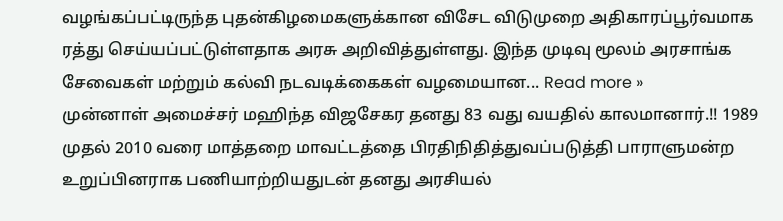வழங்கப்பட்டிருந்த புதன்கிழமைகளுக்கான விசேட விடுமுறை அதிகாரப்பூர்வமாக ரத்து செய்யப்பட்டுள்ளதாக அரசு அறிவித்துள்ளது. இந்த முடிவு மூலம் அரசாங்க சேவைகள் மற்றும் கல்வி நடவடிக்கைகள் வழமையான... Read more »
முன்னாள் அமைச்சர் மஹிந்த விஜசேகர தனது 83 வது வயதில் காலமானார்.!! 1989 முதல் 2010 வரை மாத்தறை மாவட்டத்தை பிரதிநிதித்துவப்படுத்தி பாராளுமன்ற உறுப்பினராக பணியாற்றியதுடன் தனது அரசியல்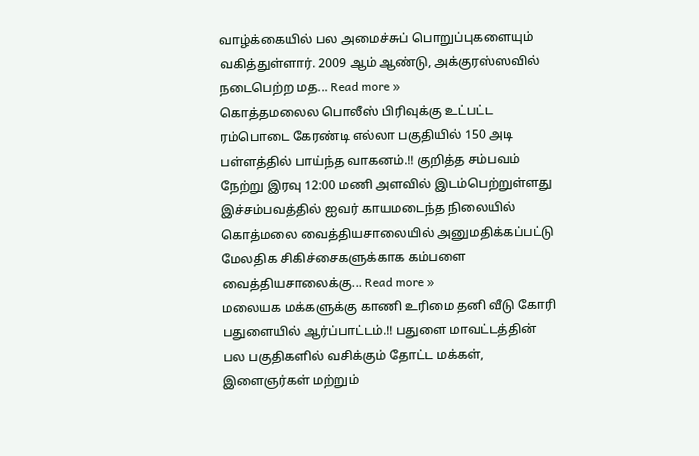வாழ்க்கையில் பல அமைச்சுப் பொறுப்புகளையும் வகித்துள்ளார். 2009 ஆம் ஆண்டு, அக்குரஸ்ஸவில் நடைபெற்ற மத... Read more »
கொத்தமலைல பொலீஸ் பிரிவுக்கு உட்பட்ட ரம்பொடை கேரண்டி எல்லா பகுதியில் 150 அடி பள்ளத்தில் பாய்ந்த வாகனம்.!! குறித்த சம்பவம் நேற்று இரவு 12:00 மணி அளவில் இடம்பெற்றுள்ளது இச்சம்பவத்தில் ஐவர் காயமடைந்த நிலையில் கொத்மலை வைத்தியசாலையில் அனுமதிக்கப்பட்டு மேலதிக சிகிச்சைகளுக்காக கம்பளை வைத்தியசாலைக்கு... Read more »
மலையக மக்களுக்கு காணி உரிமை தனி வீடு கோரி பதுளையில் ஆர்ப்பாட்டம்.!! பதுளை மாவட்டத்தின் பல பகுதிகளில் வசிக்கும் தோட்ட மக்கள், இளைஞர்கள் மற்றும்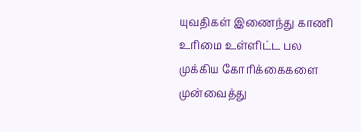யுவதிகள் இணைந்து காணி உரிமை உள்ளிட்ட பல முக்கிய கோரிக்கைகளை முன்வைத்து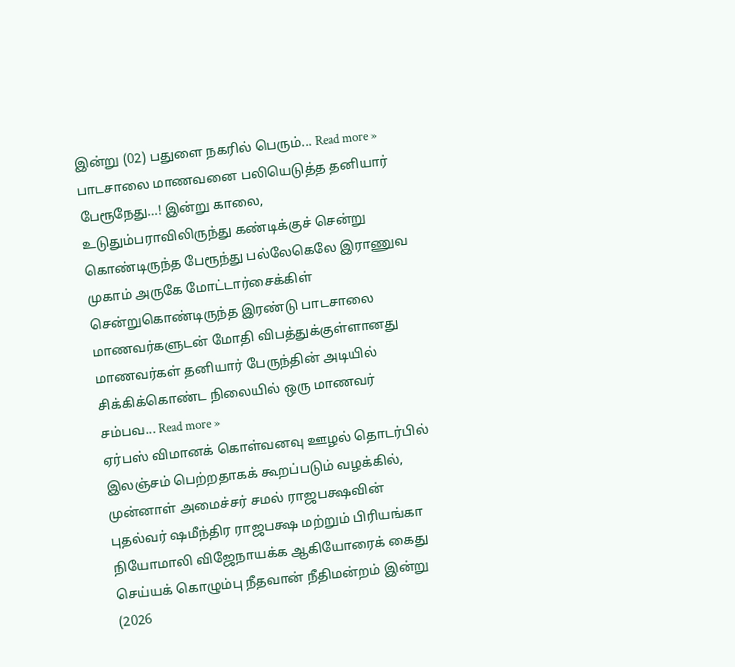இன்று (02) பதுளை நகரில் பெரும்... Read more »
பாடசாலை மாணவனை பலியெடுத்த தனியார் பேரூநேது…! இன்று காலை, உடுதும்பராவிலிருந்து கண்டிக்குச் சென்று கொண்டிருந்த பேரூந்து பல்லேகெலே இராணுவ முகாம் அருகே மோட்டார்சைக்கிள் சென்றுகொண்டிருந்த இரண்டு பாடசாலை மாணவர்களுடன் மோதி விபத்துக்குள்ளானது மாணவர்கள் தனியார் பேருந்தின் அடியில் சிக்கிக்கொண்ட நிலையில் ஒரு மாணவர் சம்பவ... Read more »
ஏர்பஸ் விமானக் கொள்வனவு ஊழல் தொடர்பில் இலஞ்சம் பெற்றதாகக் கூறப்படும் வழக்கில், முன்னாள் அமைச்சர் சமல் ராஜபக்ஷவின் புதல்வர் ஷமீந்திர ராஜபக்ஷ மற்றும் பிரியங்கா நியோமாலி விஜேநாயக்க ஆகியோரைக் கைது செய்யக் கொழும்பு நீதவான் நீதிமன்றம் இன்று (2026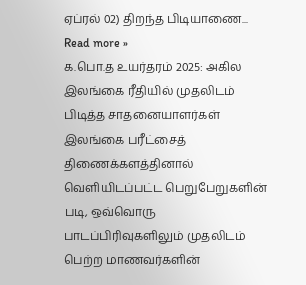ஏப்ரல் 02) திறந்த பிடியாணை... Read more »
க.பொ.த உயர்தரம் 2025: அகில இலங்கை ரீதியில் முதலிடம் பிடித்த சாதனையாளர்கள் இலங்கை பரீட்சைத் திணைக்களத்தினால் வெளியிடப்பட்ட பெறுபேறுகளின் படி, ஒவ்வொரு பாடப்பிரிவுகளிலும் முதலிடம் பெற்ற மாணவர்களின்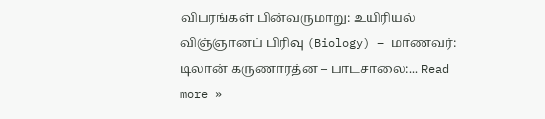விபரங்கள் பின்வருமாறு: உயிரியல் விஞ்ஞானப் பிரிவு (Biology) – மாணவர்: டிலான் கருணாரத்ன – பாடசாலை:... Read more »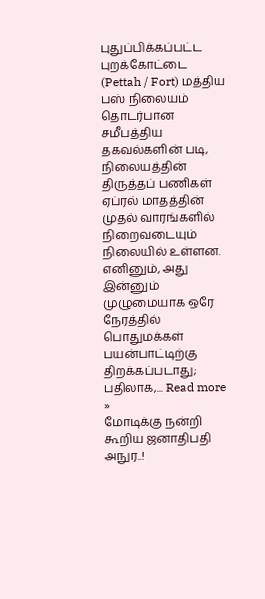புதுப்பிக்கப்பட்ட புறக்கோட்டை (Pettah / Fort) மத்திய பஸ் நிலையம் தொடர்பான சமீபத்திய தகவல்களின் படி, நிலையத்தின் திருத்தப் பணிகள் ஏப்ரல் மாதத்தின் முதல் வாரங்களில் நிறைவடையும் நிலையில் உள்ளன. எனினும், அது இன்னும் முழுமையாக ஒரே நேரத்தில் பொதுமக்கள் பயன்பாட்டிற்கு திறக்கப்படாது; பதிலாக,... Read more »
மோடிக்கு நன்றி கூறிய ஜனாதிபதி அநுர..!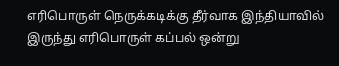எரிபொருள் நெருக்கடிக்கு தீர்வாக இந்தியாவில் இருந்து எரிபொருள் கப்பல் ஒன்று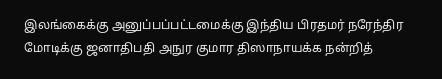இலங்கைக்கு அனுப்பப்பட்டமைக்கு இந்திய பிரதமர் நரேந்திர மோடிக்கு ஜனாதிபதி அநுர குமார திஸாநாயக்க நன்றித்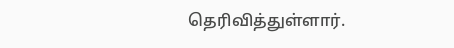தெரிவித்துள்ளார்.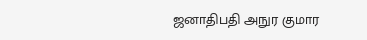ஜனாதிபதி அநுர குமார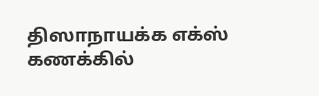திஸாநாயக்க எக்ஸ் கணக்கில்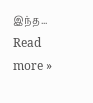இந்த... Read more »